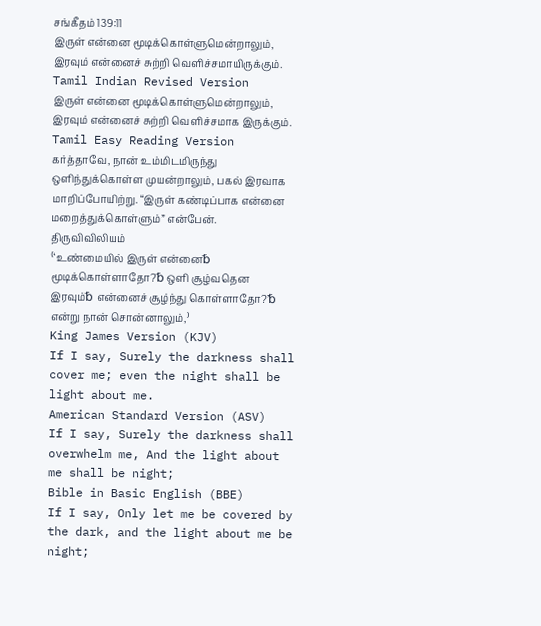சங்கீதம் 139:11
இருள் என்னை மூடிக்கொள்ளுமென்றாலும், இரவும் என்னைச் சுற்றி வெளிச்சமாயிருக்கும்.
Tamil Indian Revised Version
இருள் என்னை மூடிக்கொள்ளுமென்றாலும், இரவும் என்னைச் சுற்றி வெளிச்சமாக இருக்கும்.
Tamil Easy Reading Version
கர்த்தாவே, நான் உம்மிடமிருந்து ஒளிந்துக்கொள்ள முயன்றாலும், பகல் இரவாக மாறிப்போயிற்று. “இருள் கண்டிப்பாக என்னை மறைத்துக்கொள்ளும்” என்பேன்.
திருவிவிலியம்
⁽‘உண்மையில் இருள் என்னை␢ மூடிக்கொள்ளாதோ?␢ ஒளி சூழ்வதென இரவும்␢ என்னைச் சூழ்ந்து கொள்ளாதோ?’␢ என்று நான் சொன்னாலும்,⁾
King James Version (KJV)
If I say, Surely the darkness shall cover me; even the night shall be light about me.
American Standard Version (ASV)
If I say, Surely the darkness shall overwhelm me, And the light about me shall be night;
Bible in Basic English (BBE)
If I say, Only let me be covered by the dark, and the light about me be night;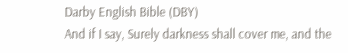Darby English Bible (DBY)
And if I say, Surely darkness shall cover me, and the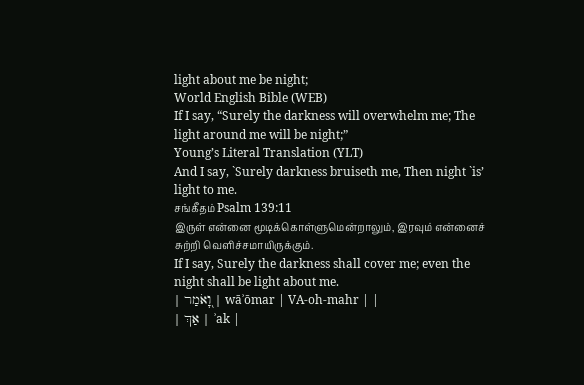light about me be night;
World English Bible (WEB)
If I say, “Surely the darkness will overwhelm me; The light around me will be night;”
Young’s Literal Translation (YLT)
And I say, `Surely darkness bruiseth me, Then night `is’ light to me.
சங்கீதம் Psalm 139:11
இருள் என்னை மூடிக்கொள்ளுமென்றாலும், இரவும் என்னைச் சுற்றி வெளிச்சமாயிருக்கும்.
If I say, Surely the darkness shall cover me; even the night shall be light about me.
| וָ֭אֹמַר | wāʾōmar | VA-oh-mahr | |
| אַךְ | ʾak |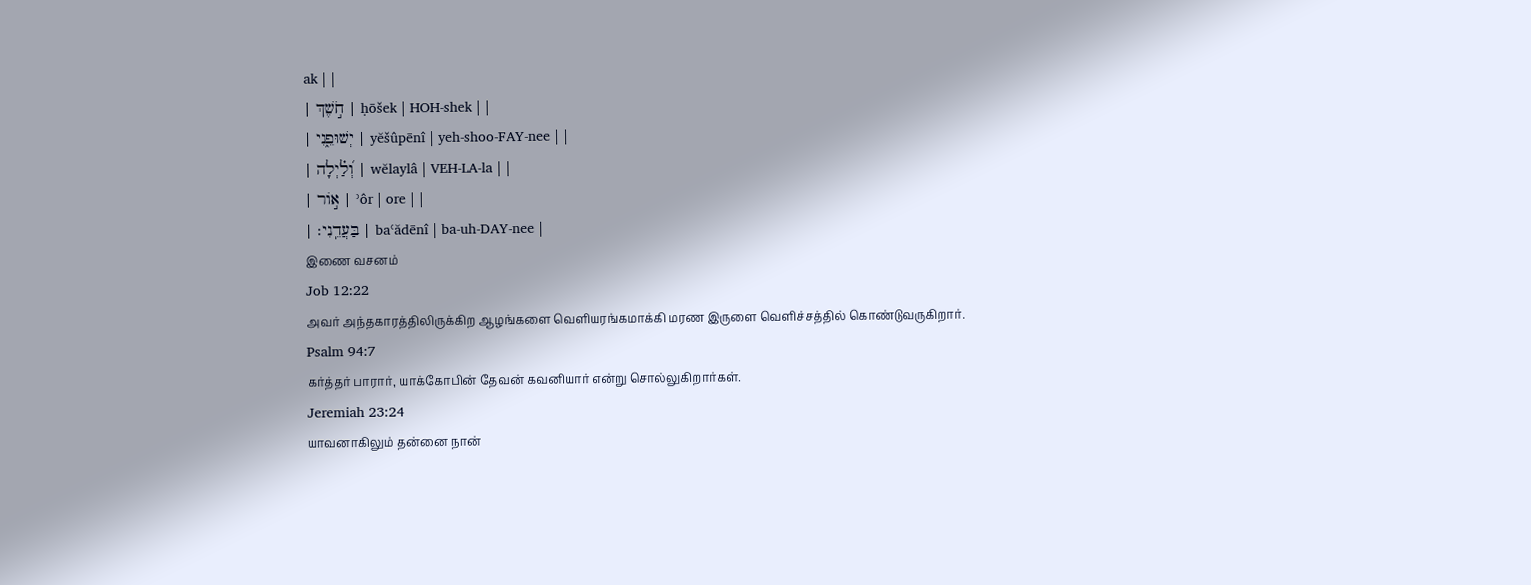ak | |
| חֹ֣שֶׁךְ | ḥōšek | HOH-shek | |
| יְשׁוּפֵ֑נִי | yĕšûpēnî | yeh-shoo-FAY-nee | |
| וְ֝לַ֗יְלָה | wĕlaylâ | VEH-LA-la | |
| א֣וֹר | ʾôr | ore | |
| בַּעֲדֵֽנִי׃ | baʿădēnî | ba-uh-DAY-nee |
இணை வசனம்
Job 12:22
அவர் அந்தகாரத்திலிருக்கிற ஆழங்களை வெளியரங்கமாக்கி மரண இருளை வெளிச்சத்தில் கொண்டுவருகிறார்.
Psalm 94:7
கர்த்தர் பாரார், யாக்கோபின் தேவன் கவனியார் என்று சொல்லுகிறார்கள்.
Jeremiah 23:24
யாவனாகிலும் தன்னை நான்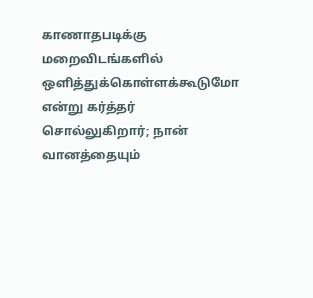காணாதபடிக்கு மறைவிடங்களில் ஒளித்துக்கொள்ளக்கூடுமோ என்று கர்த்தர் சொல்லுகிறார்; நான் வானத்தையும்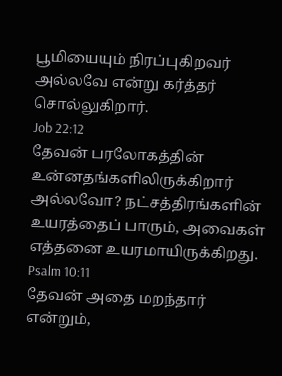பூமியையும் நிரப்புகிறவர் அல்லவே என்று கர்த்தர் சொல்லுகிறார்.
Job 22:12
தேவன் பரலோகத்தின் உன்னதங்களிலிருக்கிறார் அல்லவோ? நட்சத்திரங்களின் உயரத்தைப் பாரும், அவைகள் எத்தனை உயரமாயிருக்கிறது.
Psalm 10:11
தேவன் அதை மறந்தார் என்றும்,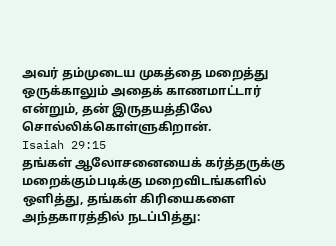அவர் தம்முடைய முகத்தை மறைத்து ஒருக்காலும் அதைக் காணமாட்டார் என்றும், தன் இருதயத்திலே சொல்லிக்கொள்ளுகிறான்.
Isaiah 29:15
தங்கள் ஆலோசனையைக் கர்த்தருக்கு மறைக்கும்படிக்கு மறைவிடங்களில் ஒளித்து, தங்கள் கிரியைகளை அந்தகாரத்தில் நடப்பித்து: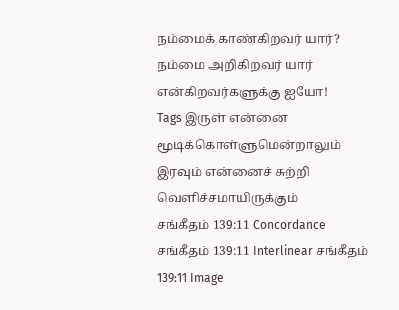நம்மைக் காண்கிறவர் யார்? நம்மை அறிகிறவர் யார் என்கிறவர்களுக்கு ஐயோ!
Tags இருள் என்னை மூடிக்கொள்ளுமென்றாலும் இரவும் என்னைச் சுற்றி வெளிச்சமாயிருக்கும்
சங்கீதம் 139:11 Concordance சங்கீதம் 139:11 Interlinear சங்கீதம் 139:11 Image